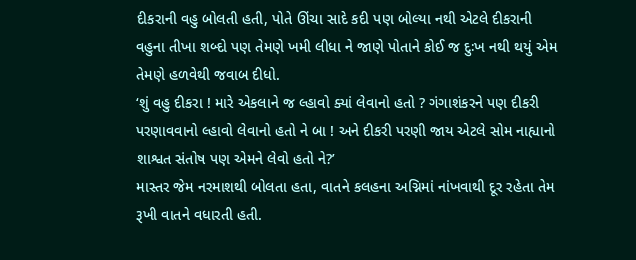દીકરાની વહુ બોલતી હતી, પોતે ઊંચા સાદે કદી પણ બોલ્યા નથી એટલે દીકરાની વહુના તીખા શબ્દો પણ તેમણે ખમી લીધા ને જાણે પોતાને કોઈ જ દુઃખ નથી થયું એમ તેમણે હળવેથી જવાબ દીધો.
‘શું વહુ દીકરા ! મારે એકલાને જ લ્હાવો ક્યાં લેવાનો હતો ? ગંગાશંકરને પણ દીકરી પરણાવવાનો લ્હાવો લેવાનો હતો ને બા ! અને દીકરી પરણી જાય એટલે સોમ નાહ્યાનો શાશ્વત સંતોષ પણ એમને લેવો હતો ને?’
માસ્તર જેમ નરમાશથી બોલતા હતા, વાતને કલહના અગ્નિમાં નાંખવાથી દૂર રહેતા તેમ રૂખી વાતને વધારતી હતી.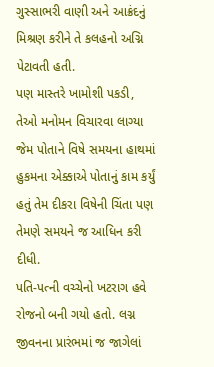ગુસ્સાભરી વાણી અને આક્રંદનું મિશ્રણ કરીને તે કલહનો અગ્નિ પેટાવતી હતી.
પણ માસ્તરે ખામોશી પકડી, તેઓ મનોમન વિચારવા લાગ્યા જેમ પોતાને વિષે સમયના હાથમાં હુકમના એક્કાએ પોતાનું કામ કર્યું હતું તેમ દીકરા વિષેની ચિંતા પણ તેમણે સમયને જ આધિન કરી દીધી.
પતિ-પત્ની વચ્ચેનો ખટરાગ હવે રોજનો બની ગયો હતો. લગ્ન જીવનના પ્રારંભમાં જ જાગેલાં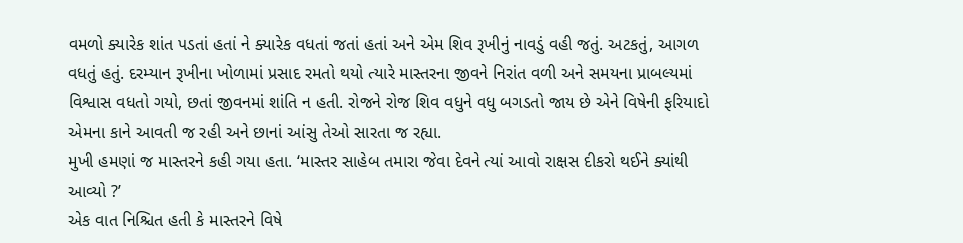વમળો ક્યારેક શાંત પડતાં હતાં ને ક્યારેક વધતાં જતાં હતાં અને એમ શિવ રૂખીનું નાવડું વહી જતું. અટકતું, આગળ વધતું હતું. દરમ્યાન રૂખીના ખોળામાં પ્રસાદ રમતો થયો ત્યારે માસ્તરના જીવને નિરાંત વળી અને સમયના પ્રાબલ્યમાં વિશ્વાસ વધતો ગયો, છતાં જીવનમાં શાંતિ ન હતી. રોજને રોજ શિવ વધુને વધુ બગડતો જાય છે એને વિષેની ફરિયાદો એમના કાને આવતી જ રહી અને છાનાં આંસુ તેઓ સારતા જ રહ્યા.
મુખી હમણાં જ માસ્તરને કહી ગયા હતા. ‘માસ્તર સાહેબ તમારા જેવા દેવને ત્યાં આવો રાક્ષસ દીકરો થઈને ક્યાંથી આવ્યો ?’
એક વાત નિશ્ચિત હતી કે માસ્તરને વિષે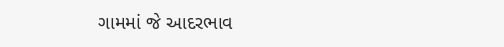ગામમાં જે આદરભાવ